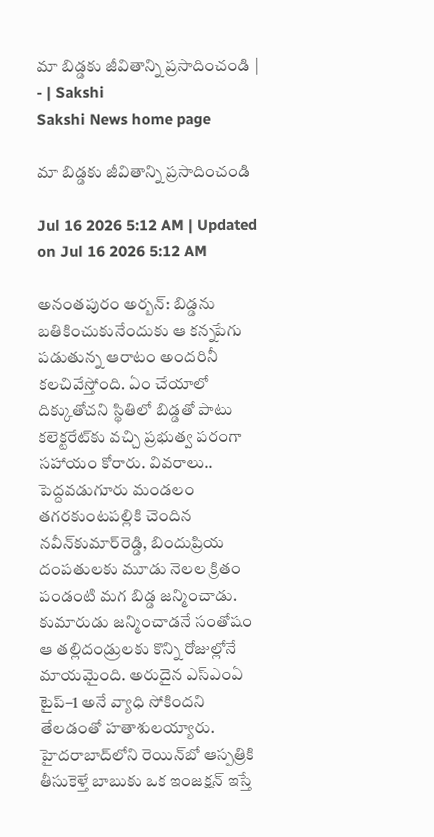మా బిడ్డకు జీవితాన్ని ప్రసాదించండి | - | Sakshi
Sakshi News home page

మా బిడ్డకు జీవితాన్ని ప్రసాదించండి

Jul 16 2026 5:12 AM | Updated on Jul 16 2026 5:12 AM

అనంతపురం అర్బన్‌: బిడ్డను బతికించుకునేందుకు ఆ కన్నపేగు పడుతున్న ఆరాటం అందరినీ కలచివేస్తోంది. ఏం చేయాలో దిక్కుతోచని స్థితిలో బిడ్డతో పాటు కలెక్టరేట్‌కు వచ్చి ప్రభుత్వ పరంగా సహాయం కోరారు. వివరాలు.. పెద్దవడుగూరు మండలం తగరకుంటపల్లికి చెందిన నవీన్‌కుమార్‌రెడ్డి, బిందుప్రియ దంపతులకు మూడు నెలల క్రితం పండంటి మగ బిడ్డ జన్మించాడు. కుమారుడు జన్మించాడనే సంతోషం ఆ తల్లిదండ్రులకు కొన్ని రోజుల్లోనే మాయమైంది. అరుదైన ఎస్‌ఎంఏ టైప్‌–1 అనే వ్యాధి సోకిందని తేలడంతో హతాశులయ్యారు. హైదరాబాద్‌లోని రెయిన్‌బో ఆస్పత్రికి తీసుకెళ్తే బాబుకు ఒక ఇంజక్షన్‌ ఇస్తే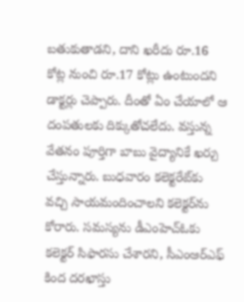బతుకుతాడని, దాని ఖరీదు రూ.16 కోట్ల నుంచి రూ.17 కోట్లు ఉంటుందని డాక్టర్లు చెప్పారు. దీంతో ఏం చేయాలో ఆ దంపతులకు దిక్కుతోచలేదు. వస్తున్న వేతనం పూర్తిగా బాబు వైద్యానికే ఖర్చు చేస్తున్నారు. బుధవారం కలెక్టరేట్‌కు వచ్చి సాయమందించాలని కలెక్టర్‌ను కోరారు. సమస్యను డీఎంహెచ్‌ఓకు కలెక్టర్‌ సిఫారసు చేశారని, సీఎంఆర్‌ఎఫ్‌ కింద దరఖాస్తు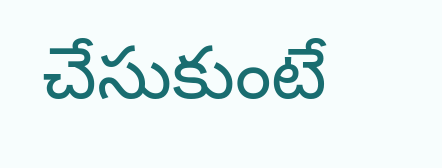చేసుకుంటే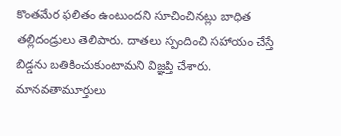కొంతమేర ఫలితం ఉంటుందని సూచించినట్లు బాధిత తల్లిదండ్రులు తెలిపారు. దాతలు స్పందించి సహాయం చేస్తే బిడ్డను బతికించుకుంటామని విజ్ఞప్తి చేశారు. మానవతామూర్తులు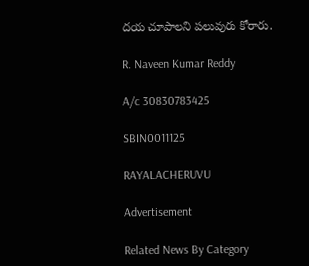దయ చూపాలని పలువురు కోరారు.

R. Naveen Kumar Reddy

A/c 30830783425

SBIN0011125

RAYALACHERUVU

Advertisement

Related News By Category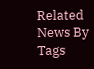Related News By Tags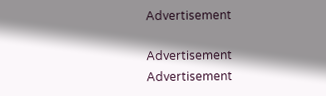Advertisement

Advertisement
Advertisement